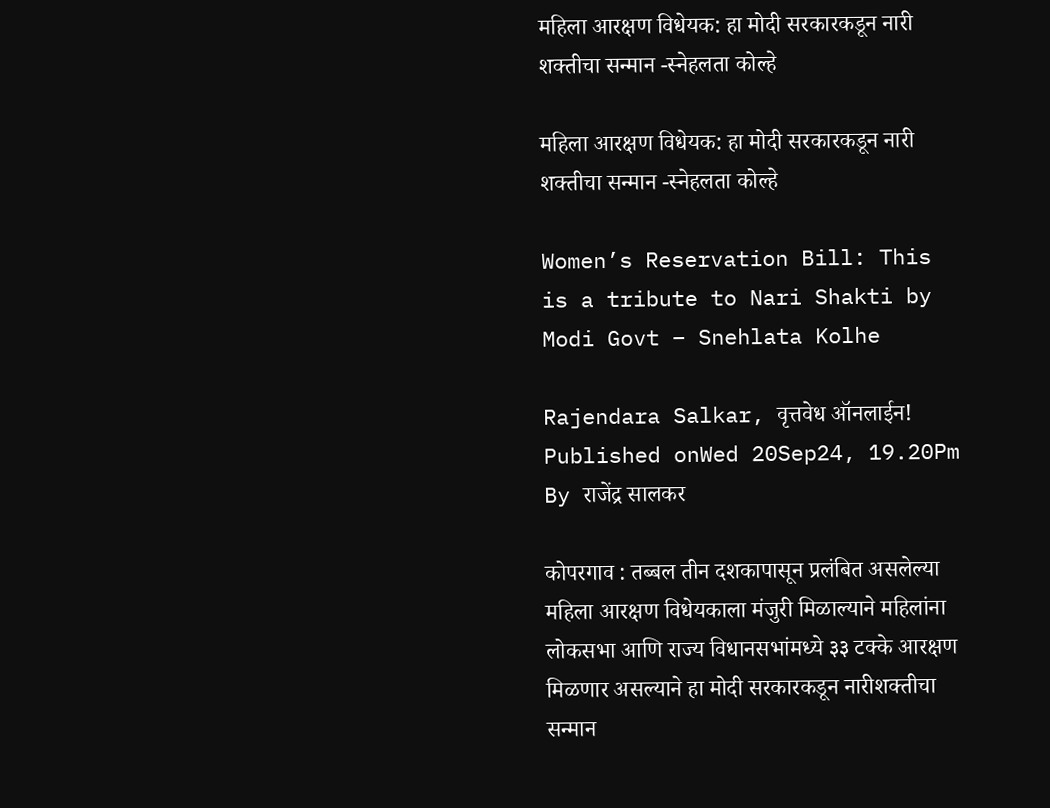महिला आरक्षण विधेयक: हा मोदी सरकारकडून नारी शक्तीचा सन्मान -स्नेहलता कोल्हे

महिला आरक्षण विधेयक: हा मोदी सरकारकडून नारी शक्तीचा सन्मान -स्नेहलता कोल्हे

Women’s Reservation Bill: This is a tribute to Nari Shakti by Modi Govt – Snehlata Kolhe

Rajendara Salkar, वृत्तवेध ऑनलाईन! Published onWed 20Sep24, 19.20Pm
By राजेंद्र सालकर

कोपरगाव : तब्बल तीन दशकापासून प्रलंबित असलेल्या महिला आरक्षण विधेयकाला मंजुरी मिळाल्याने महिलांना लोकसभा आणि राज्य विधानसभांमध्ये ३३ टक्के आरक्षण मिळणार असल्याने हा मोदी सरकारकडून नारीशक्तीचा सन्मान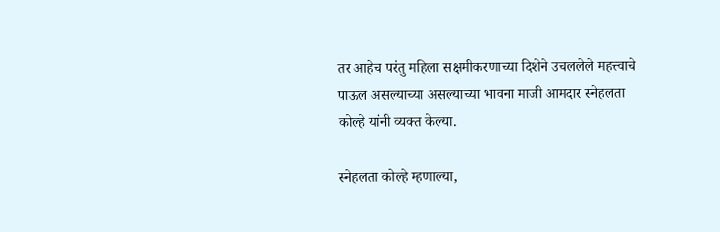तर आहेच परंतु महिला सक्षमीकरणाच्या दिशेने उचललेले महत्त्वाचे पाऊल असल्याच्या असल्याच्या भावना माजी आमदार स्नेहलता कोल्हे यांनी व्यक्त केल्या.

स्नेहलता कोल्हे म्हणाल्या,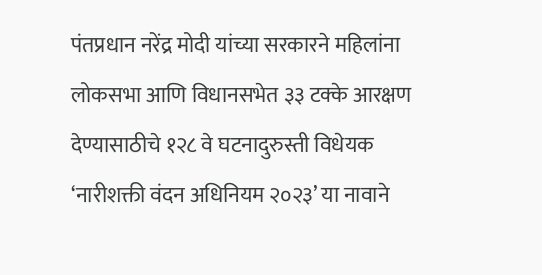पंतप्रधान नरेंद्र मोदी यांच्या सरकारने महिलांना लोकसभा आणि विधानसभेत ३३ टक्के आरक्षण देण्यासाठीचे १२८ वे घटनादुरुस्ती विधेयक ‘नारीशक्ती वंदन अधिनियम २०२३’ या नावाने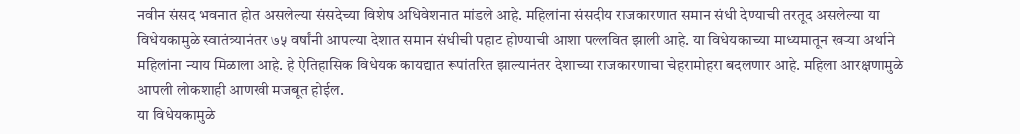नवीन संसद भवनात होत असलेल्या संसदेच्या विशेष अधिवेशनात मांडले आहे. महिलांना संसदीय राजकारणात समान संधी देण्याची तरतूद असलेल्या या विधेयकामुळे स्वातंत्र्यानंतर ७५ वर्षांनी आपल्या देशात समान संधीची पहाट होण्याची आशा पल्लवित झाली आहे. या विधेयकाच्या माध्यमातून खऱ्या अर्थाने महिलांना न्याय मिळाला आहे. हे ऐतिहासिक विधेयक कायद्यात रूपांतरित झाल्यानंतर देशाच्या राजकारणाचा चेहरामोहरा बदलणार आहे. महिला आरक्षणामुळे आपली लोकशाही आणखी मजबूत होईल.
या विधेयकामुळे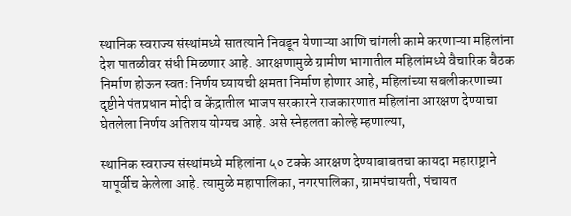स्थानिक स्वराज्य संस्थांमध्ये सातत्याने निवडून येणाऱ्या आणि चांगली कामे करणाऱ्या महिलांना देश पातळीवर संधी मिळणार आहे. आरक्षणामुळे ग्रामीण भागातील महिलांमध्ये वैचारिक बैठक निर्माण होऊन स्वतः निर्णय घ्यायची क्षमता निर्माण होणार आहे, महिलांच्या सबलीकरणाच्या दृष्टीने पंतप्रधान मोदी व केंद्रातील भाजप सरकारने राजकारणात महिलांना आरक्षण देण्याचा घेतलेला निर्णय अतिशय योग्यच आहे. असे स्नेहलता कोल्हे म्हणाल्या,

स्थानिक स्वराज्य संस्थांमध्ये महिलांना ५० टक्के आरक्षण देण्याबाबतचा कायदा महाराष्ट्राने यापूर्वीच केलेला आहे. त्यामुळे महापालिका, नगरपालिका, ग्रामपंचायती, पंचायत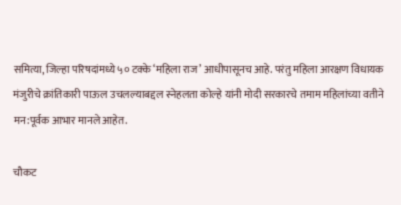समित्या, जिल्हा परिषदांमध्ये ५० टक्के ‘महिला राज’ आधीपासूनच आहे. परंतु महिला आरक्षण विधायक मंजुरीचे क्रांतिकारी पाऊल उचलल्याबद्दल स्नेहलता कोल्हे यांनी मोदी सरकारचे तमाम महिलांच्या वतीने मन:पूर्वक आभार मानले आहेत.

चौकट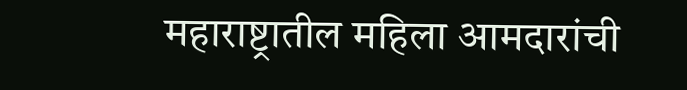महाराष्ट्रातील महिला आमदारांची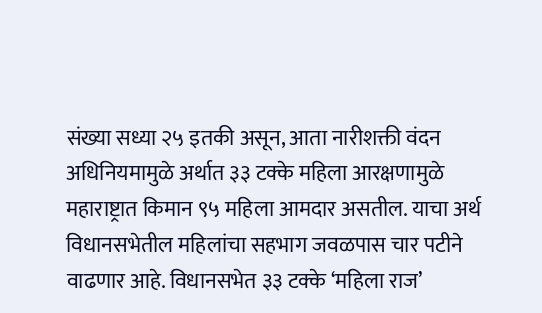संख्या सध्या २५ इतकी असून, आता नारीशक्ती वंदन अधिनियमामुळे अर्थात ३३ टक्के महिला आरक्षणामुळे महाराष्ट्रात किमान ९५ महिला आमदार असतील. याचा अर्थ विधानसभेतील महिलांचा सहभाग जवळपास चार पटीने वाढणार आहे. विधानसभेत ३३ टक्के ‘महिला राज’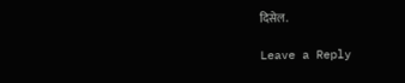दिसेल.

Leave a Reply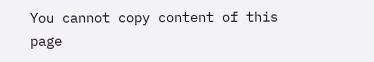You cannot copy content of this page